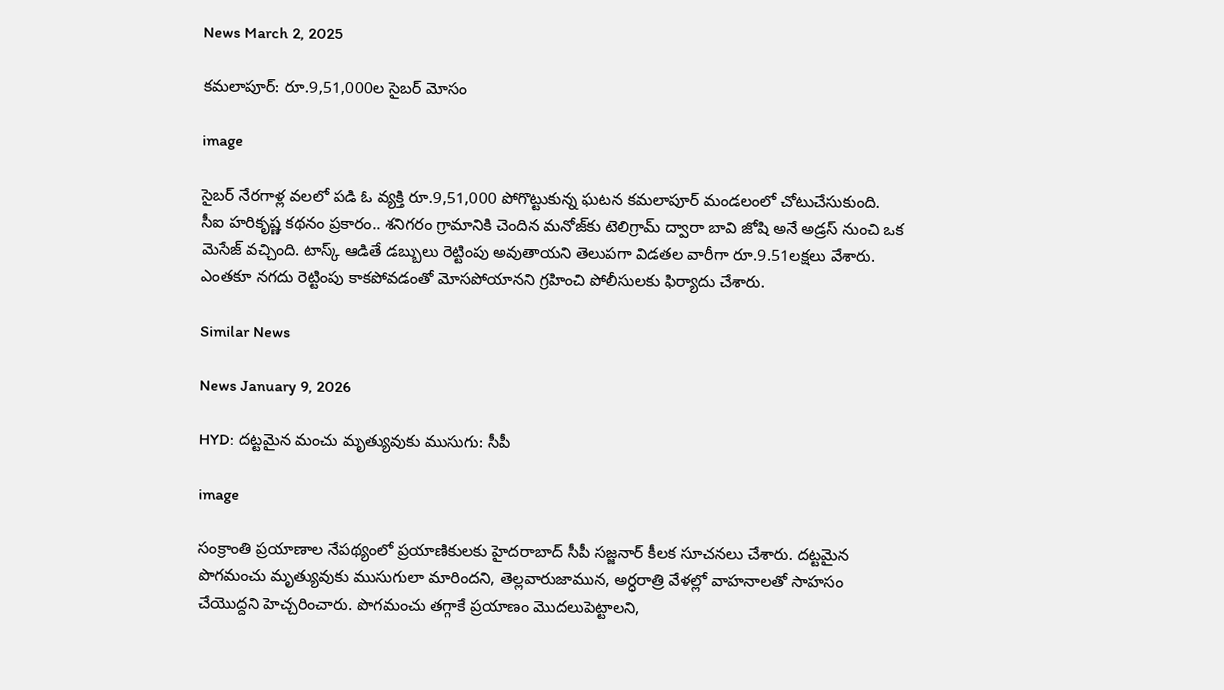News March 2, 2025

కమలాపూర్: రూ.9,51,000ల సైబర్ మోసం

image

సైబర్ నేరగాళ్ల వలలో పడి ఓ వ్యక్తి రూ.9,51,000 పోగొట్టుకున్న ఘటన కమలాపూర్ మండలంలో చోటుచేసుకుంది. సీఐ హరికృష్ణ కథనం ప్రకారం.. శనిగరం గ్రామానికి చెందిన మనోజ్‌కు టెలిగ్రామ్ ద్వారా బావి జోషి అనే అడ్రస్ నుంచి ఒక మెసేజ్ వచ్చింది. టాస్క్ ఆడితే డబ్బులు రెట్టింపు అవుతాయని తెలుపగా విడతల వారీగా రూ.9.51లక్షలు వేశారు. ఎంతకూ నగదు రెట్టింపు కాకపోవడంతో మోసపోయానని గ్రహించి పోలీసులకు ఫిర్యాదు చేశారు.

Similar News

News January 9, 2026

HYD: దట్టమైన మంచు మృత్యువుకు ముసుగు: సీపీ

image

సంక్రాంతి ప్రయాణాల నేపథ్యంలో ప్రయాణికులకు హైదరాబాద్ సీపీ సజ్జనార్ కీలక సూచనలు చేశారు. దట్టమైన పొగమంచు మృత్యువుకు ముసుగులా మారిందని, తెల్లవారుజామున, అర్ధరాత్రి వేళల్లో వాహనాలతో సాహసం చేయొద్దని హెచ్చరించారు. పొగమంచు తగ్గాకే ప్రయాణం మొదలుపెట్టాలని,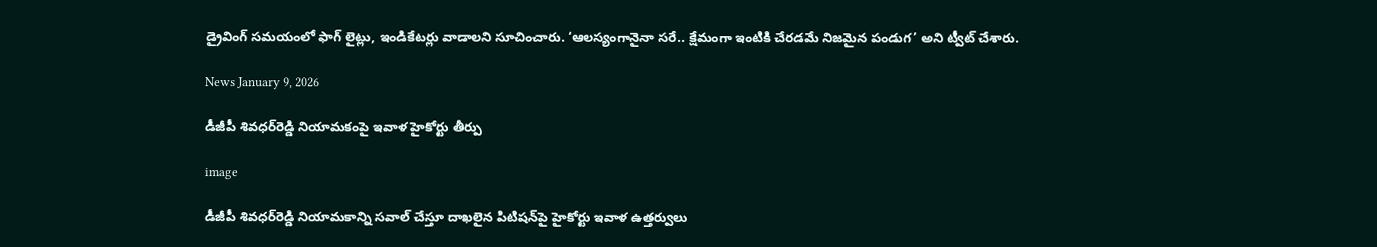డ్రైవింగ్ సమయంలో ఫాగ్ లైట్లు, ఇండికేటర్లు వాడాలని సూచించారు. ‘ఆలస్యంగానైనా సరే.. క్షేమంగా ఇంటికి చేరడమే నిజమైన పండుగ’ అని ట్వీట్ చేశారు.

News January 9, 2026

డీజీపీ శివధర్‌రెడ్డి నియామకంపై ఇవాళ హైకోర్టు తీర్పు

image

డీజీపీ శివధర్‌రెడ్డి నియామకాన్ని సవాల్ చేస్తూ దాఖలైన పిటిషన్‌పై హైకోర్టు ఇవాళ ఉత్తర్వులు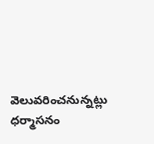వెలువరించనున్నట్లు ధర్మాసనం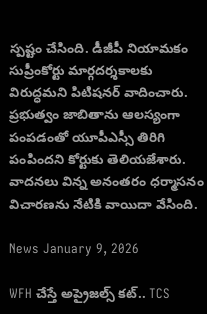స్పష్టం చేసింది. డీజీపీ నియామకం సుప్రీంకోర్టు మార్గదర్శకాలకు విరుద్ధమని పిటిషనర్ వాదించారు. ప్రభుత్వం జాబితాను ఆలస్యంగా పంపడంతో యూపీఎస్సీ తిరిగి పంపిందని కోర్టుకు తెలియజేశారు. వాదనలు విన్న అనంతరం ధర్మాసనం విచారణను నేటికి వాయిదా వేసింది.

News January 9, 2026

WFH చేస్తే అప్రైజల్స్ కట్.. TCS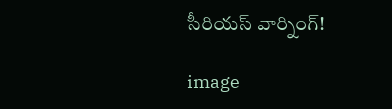సీరియస్ వార్నింగ్!

image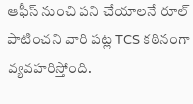ఆఫీస్ నుంచి పని చేయాలనే రూల్ పాటించని వారి పట్ల TCS కఠినంగా వ్యవహరిస్తోంది.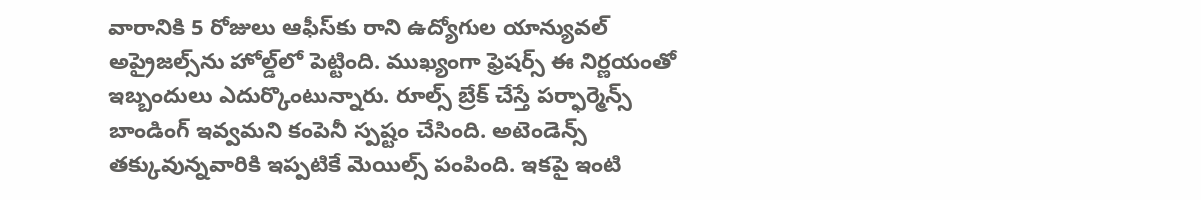వారానికి 5 రోజులు ఆఫీస్‌కు రాని ఉద్యోగుల యాన్యువల్ అప్రైజల్స్‌ను హోల్డ్‌లో పెట్టింది. ముఖ్యంగా ఫ్రెషర్స్ ఈ నిర్ణయంతో ఇబ్బందులు ఎదుర్కొంటున్నారు. రూల్స్ బ్రేక్ చేస్తే పర్ఫార్మెన్స్ బాండింగ్ ఇవ్వమని కంపెనీ స్పష్టం చేసింది. అటెండెన్స్ తక్కువున్నవారికి ఇప్పటికే మెయిల్స్ పంపింది. ఇకపై ఇంటి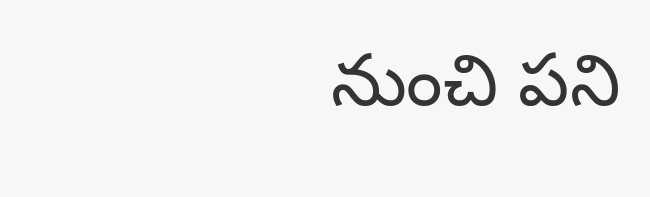నుంచి పని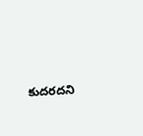కుదరదని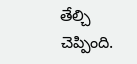తేల్చి చెప్పింది.